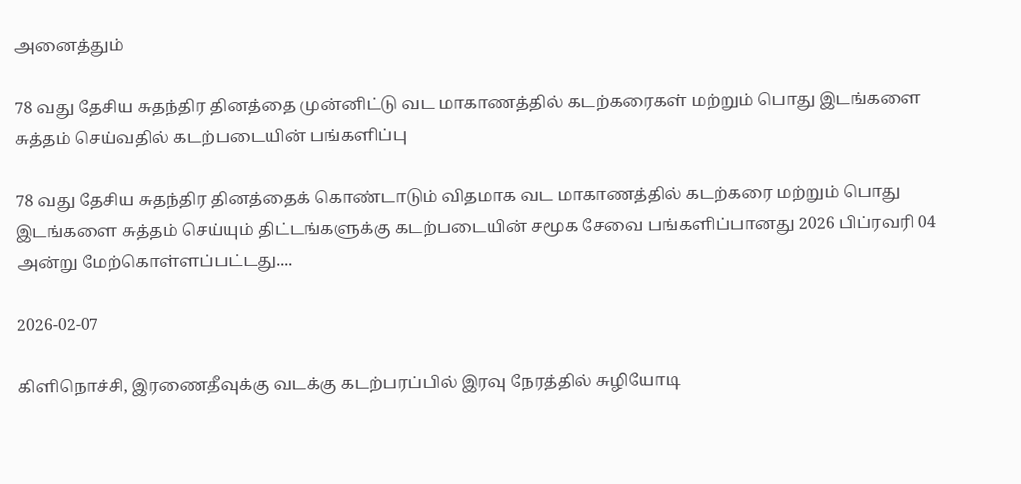அனைத்தும்

78 வது தேசிய சுதந்திர தினத்தை முன்னிட்டு வட மாகாணத்தில் கடற்கரைகள் மற்றும் பொது இடங்களை சுத்தம் செய்வதில் கடற்படையின் பங்களிப்பு

78 வது தேசிய சுதந்திர தினத்தைக் கொண்டாடும் விதமாக வட மாகாணத்தில் கடற்கரை மற்றும் பொது இடங்களை சுத்தம் செய்யும் திட்டங்களுக்கு கடற்படையின் சமூக சேவை பங்களிப்பானது 2026 பிப்ரவரி 04 அன்று மேற்கொள்ளப்பட்டது....

2026-02-07

கிளிநொச்சி, இரணைதீவுக்கு வடக்கு கடற்பரப்பில் இரவு நேரத்தில் சுழியோடி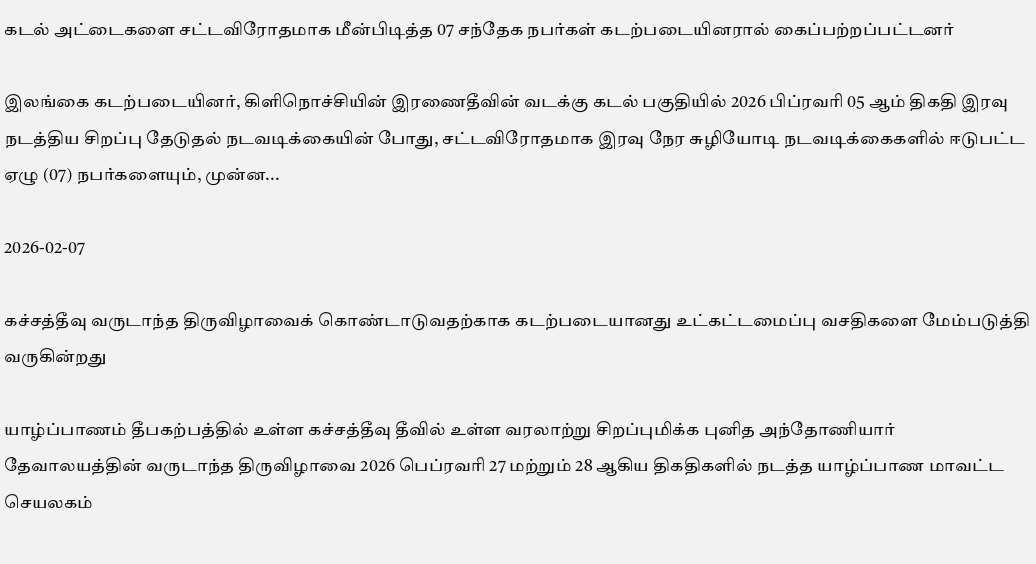கடல் அட்டைகளை சட்டவிரோதமாக மீன்பிடித்த 07 சந்தேக நபர்கள் கடற்படையினரால் கைப்பற்றப்பட்டனர்

இலங்கை கடற்படையினர், கிளிநொச்சியின் இரணைதீவின் வடக்கு கடல் பகுதியில் 2026 பிப்ரவரி 05 ஆம் திகதி இரவு நடத்திய சிறப்பு தேடுதல் நடவடிக்கையின் போது, சட்டவிரோதமாக இரவு நேர சுழியோடி நடவடிக்கைகளில் ஈடுபட்ட ஏழு (07) நபர்களையும், முன்ன...

2026-02-07

கச்சத்தீவு வருடாந்த திருவிழாவைக் கொண்டாடுவதற்காக கடற்படையானது உட்கட்டமைப்பு வசதிகளை மேம்படுத்தி வருகின்றது

யாழ்ப்பாணம் தீபகற்பத்தில் உள்ள கச்சத்தீவு தீவில் உள்ள வரலாற்று சிறப்புமிக்க புனித அந்தோணியார் தேவாலயத்தின் வருடாந்த திருவிழாவை 2026 பெப்ரவரி 27 மற்றும் 28 ஆகிய திகதிகளில் நடத்த யாழ்ப்பாண மாவட்ட செயலகம்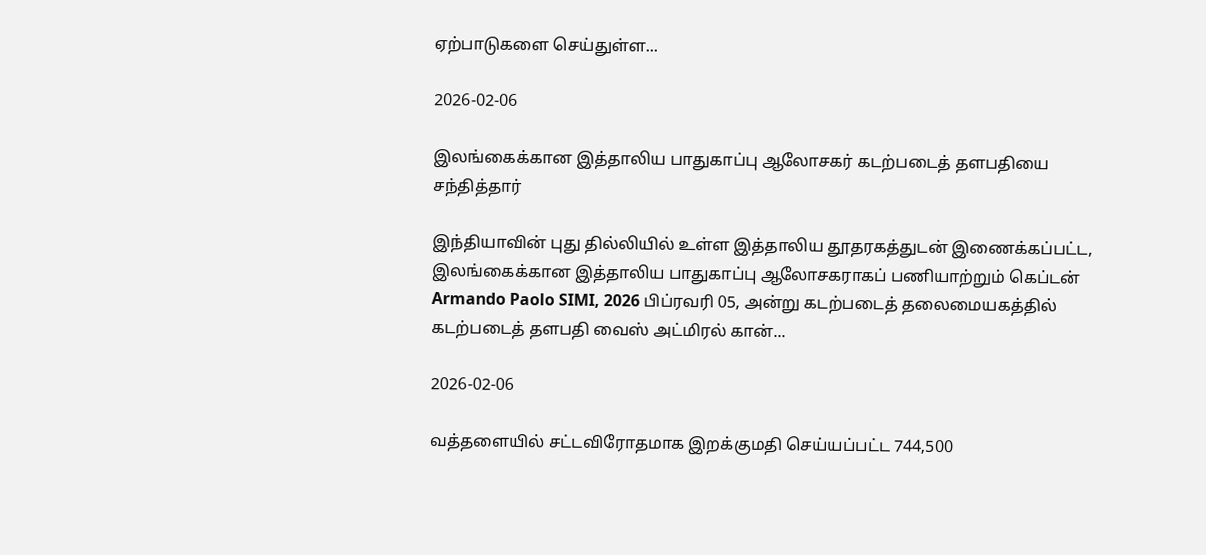ஏற்பாடுகளை செய்துள்ள...

2026-02-06

இலங்கைக்கான இத்தாலிய பாதுகாப்பு ஆலோசகர் கடற்படைத் தளபதியை சந்தித்தார்

இந்தியாவின் புது தில்லியில் உள்ள இத்தாலிய தூதரகத்துடன் இணைக்கப்பட்ட, இலங்கைக்கான இத்தாலிய பாதுகாப்பு ஆலோசகராகப் பணியாற்றும் கெப்டன் Armando Paolo SIMI, 2026 பிப்ரவரி 05, அன்று கடற்படைத் தலைமையகத்தில் கடற்படைத் தளபதி வைஸ் அட்மிரல் கான்...

2026-02-06

வத்தளையில் சட்டவிரோதமாக இறக்குமதி செய்யப்பட்ட 744,500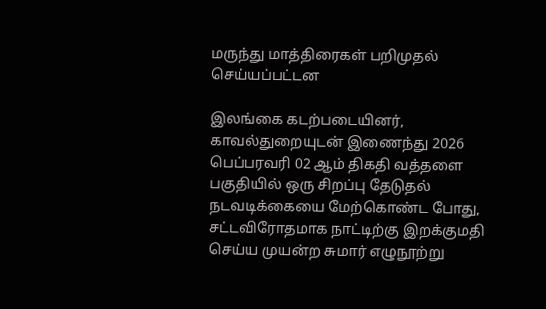மருந்து மாத்திரைகள் பறிமுதல் செய்யப்பட்டன

இலங்கை கடற்படையினர், காவல்துறையுடன் இணைந்து 2026 பெப்பரவரி 02 ஆம் திகதி வத்தளை பகுதியில் ஒரு சிறப்பு தேடுதல் நடவடிக்கையை மேற்கொண்ட போது, சட்டவிரோதமாக நாட்டிற்கு இறக்குமதி செய்ய முயன்ற சுமார் எழுநூற்று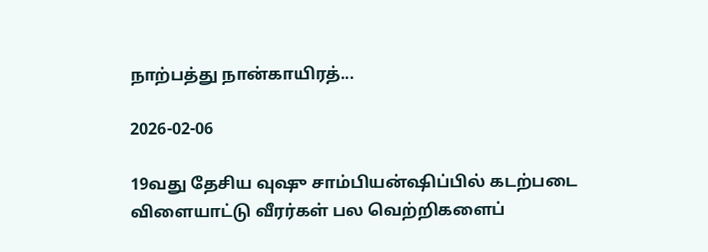நாற்பத்து நான்காயிரத்...

2026-02-06

19வது தேசிய வுஷு சாம்பியன்ஷிப்பில் கடற்படை விளையாட்டு வீரர்கள் பல வெற்றிகளைப்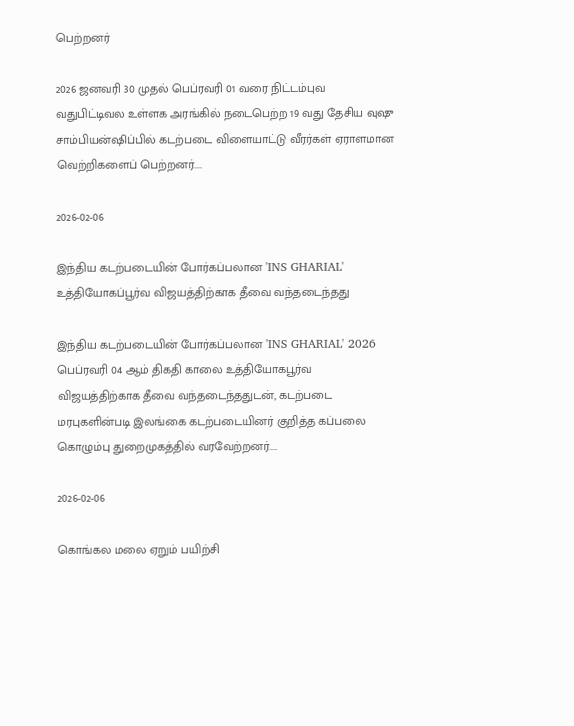பெற்றனர்

2026 ஜனவரி 30 முதல் பெப்ரவரி 01 வரை நிட்டம்புவ வதுபிட்டிவல உள்ளக அரங்கில் நடைபெற்ற 19 வது தேசிய வுஷு சாம்பியன்ஷிப்பில் கடற்படை விளையாட்டு வீரர்கள் ஏராளமான வெற்றிகளைப் பெற்றனர்....

2026-02-06

இந்திய கடற்படையின் போர்கப்பலான 'INS GHARIAL' உத்தியோகப்பூர்வ விஜயத்திற்காக தீவை வந்தடைந்தது

இந்திய கடற்படையின் போர்கப்பலான 'INS GHARIAL' 2026 பெப்ரவரி 04 ஆம் திகதி காலை உத்தியோகபூர்வ விஜயத்திற்காக தீவை வந்தடைந்ததுடன், கடற்படை மரபுகளின்படி இலங்கை கடற்படையினர் குறித்த கப்பலை கொழும்பு துறைமுகத்தில் வரவேற்றனர்....

2026-02-06

கொங்கல மலை ஏறும் பயிற்சி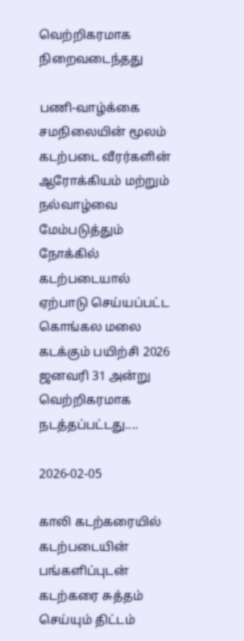வெற்றிகரமாக நிறைவடைந்தது

பணி-வாழ்க்கை சமநிலையின் மூலம் கடற்படை வீரர்களின் ஆரோக்கியம் மற்றும் நல்வாழ்வை மேம்படுத்தும் நோக்கில் கடற்படையால் ஏற்பாடு செய்யப்பட்ட கொங்கல மலை கடக்கும் பயிற்சி 2026 ஜனவரி 31 அன்று வெற்றிகரமாக நடத்தப்பட்டது....

2026-02-05

காலி கடற்கரையில் கடற்படையின் பங்களிப்புடன் கடற்கரை சுத்தம் செய்யும் திட்டம்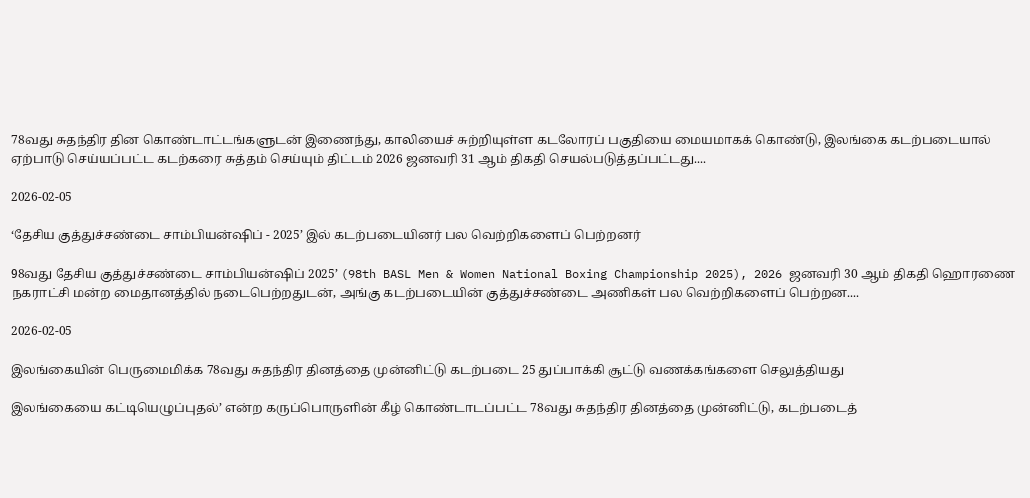78வது சுதந்திர தின கொண்டாட்டங்களுடன் இணைந்து, காலியைச் சுற்றியுள்ள கடலோரப் பகுதியை மையமாகக் கொண்டு, இலங்கை கடற்படையால் ஏற்பாடு செய்யப்பட்ட கடற்கரை சுத்தம் செய்யும் திட்டம் 2026 ஜனவரி 31 ஆம் திகதி செயல்படுத்தப்பட்டது....

2026-02-05

‘தேசிய குத்துச்சண்டை சாம்பியன்ஷிப் - 2025’ இல் கடற்படையினர் பல வெற்றிகளைப் பெற்றனர்

98வது தேசிய குத்துச்சண்டை சாம்பியன்ஷிப் 2025’ (98th BASL Men & Women National Boxing Championship 2025), 2026 ஜனவரி 30 ஆம் திகதி ஹொரணை நகராட்சி மன்ற மைதானத்தில் நடைபெற்றதுடன், அங்கு கடற்படையின் குத்துச்சண்டை அணிகள் பல வெற்றிகளைப் பெற்றன....

2026-02-05

இலங்கையின் பெருமைமிக்க 78வது சுதந்திர தினத்தை முன்னிட்டு கடற்படை 25 துப்பாக்கி சூட்டு வணக்கங்களை செலுத்தியது

இலங்கையை கட்டியெழுப்புதல்’ என்ற கருப்பொருளின் கீழ் கொண்டாடப்பட்ட 78வது சுதந்திர தினத்தை முன்னிட்டு, கடற்படைத்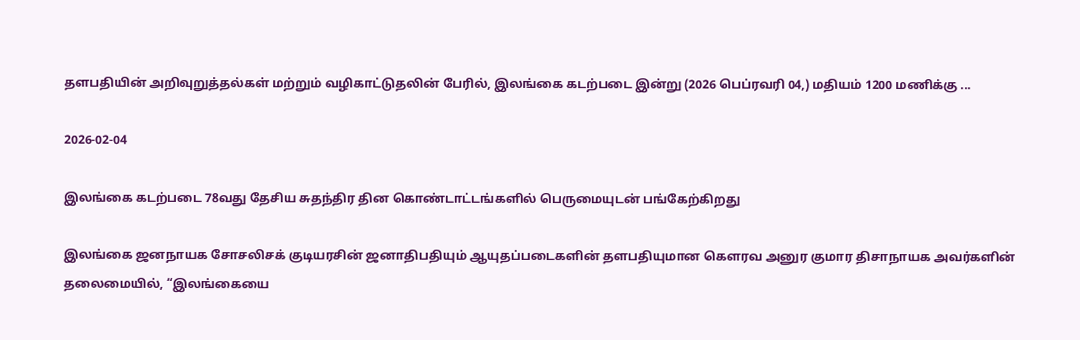தளபதியின் அறிவுறுத்தல்கள் மற்றும் வழிகாட்டுதலின் பேரில், இலங்கை கடற்படை இன்று (2026 பெப்ரவரி 04,) மதியம் 1200 மணிக்கு ...

2026-02-04

இலங்கை கடற்படை 78வது தேசிய சுதந்திர தின கொண்டாட்டங்களில் பெருமையுடன் பங்கேற்கிறது

இலங்கை ஜனநாயக சோசலிசக் குடியரசின் ஜனாதிபதியும் ஆயுதப்படைகளின் தளபதியுமான கௌரவ அனுர குமார திசாநாயக அவர்களின் தலைமையில், “இலங்கையை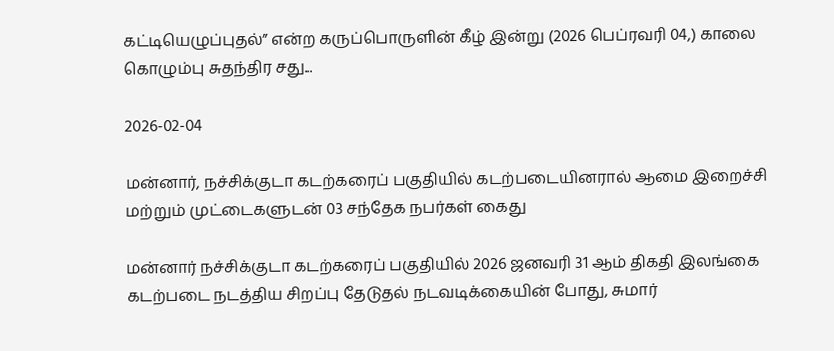கட்டியெழுப்புதல்” என்ற கருப்பொருளின் கீழ் இன்று (2026 பெப்ரவரி 04,) காலை கொழும்பு சுதந்திர சது...

2026-02-04

மன்னார், நச்சிக்குடா கடற்கரைப் பகுதியில் கடற்படையினரால் ஆமை இறைச்சி மற்றும் முட்டைகளுடன் 03 சந்தேக நபர்கள் கைது

மன்னார் நச்சிக்குடா கடற்கரைப் பகுதியில் 2026 ஜனவரி 31 ஆம் திகதி இலங்கை கடற்படை நடத்திய சிறப்பு தேடுதல் நடவடிக்கையின் போது, சுமார்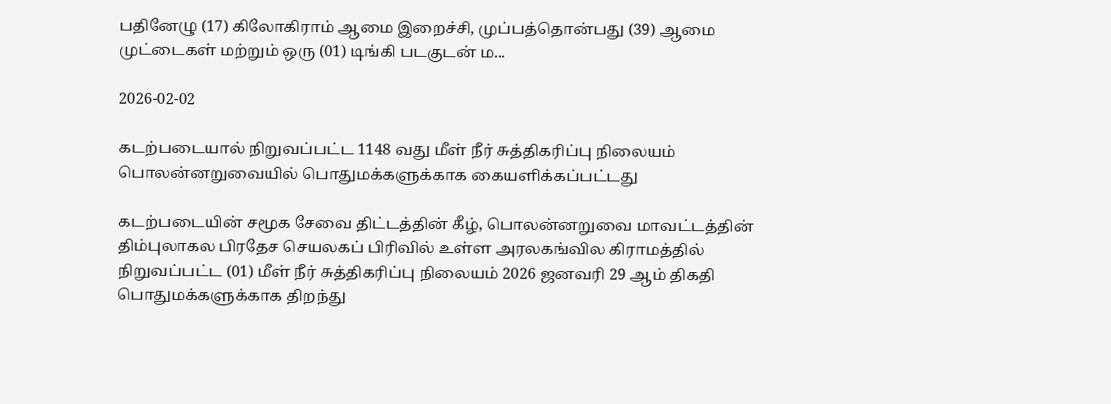பதினேழு (17) கிலோகிராம் ஆமை இறைச்சி, முப்பத்தொன்பது (39) ஆமை முட்டைகள் மற்றும் ஒரு (01) டிங்கி படகுடன் ம...

2026-02-02

கடற்படையால் நிறுவப்பட்ட 1148 வது மீள் நீர் சுத்திகரிப்பு நிலையம் பொலன்னறுவையில் பொதுமக்களுக்காக கையளிக்கப்பட்டது

கடற்படையின் சமூக சேவை திட்டத்தின் கீழ், பொலன்னறுவை மாவட்டத்தின் திம்புலாகல பிரதேச செயலகப் பிரிவில் உள்ள அரலகங்வில கிராமத்தில் நிறுவப்பட்ட (01) மீள் நீர் சுத்திகரிப்பு நிலையம் 2026 ஜனவரி 29 ஆம் திகதி பொதுமக்களுக்காக திறந்து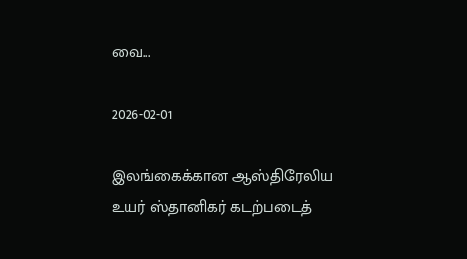வை...

2026-02-01

இலங்கைக்கான ஆஸ்திரேலிய உயர் ஸ்தானிகர் கடற்படைத்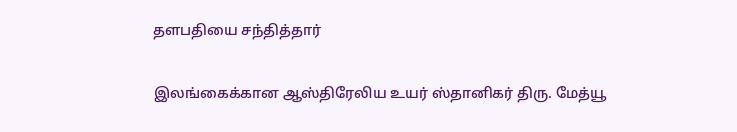தளபதியை சந்தித்தார்

இலங்கைக்கான ஆஸ்திரேலிய உயர் ஸ்தானிகர் திரு. மேத்யூ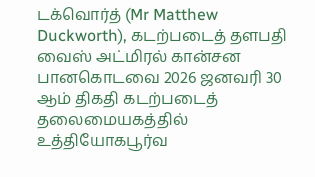டக்வொர்த் (Mr Matthew Duckworth), கடற்படைத் தளபதி வைஸ் அட்மிரல் கான்சன பானகொடவை 2026 ஜனவரி 30 ஆம் திகதி கடற்படைத் தலைமையகத்தில் உத்தியோகபூர்வ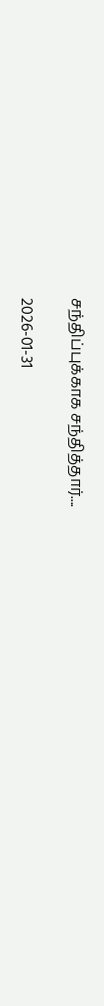சந்திப்புக்காக சந்தித்தார்....

2026-01-31